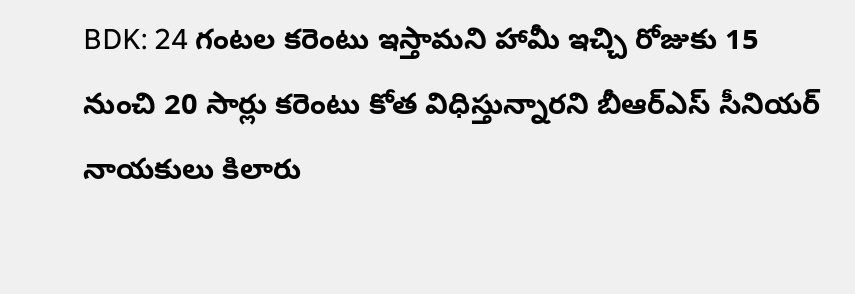BDK: 24 గంటల కరెంటు ఇస్తామని హామీ ఇచ్చి రోజుకు 15 నుంచి 20 సార్లు కరెంటు కోత విధిస్తున్నారని బీఆర్ఎస్ సీనియర్ నాయకులు కిలారు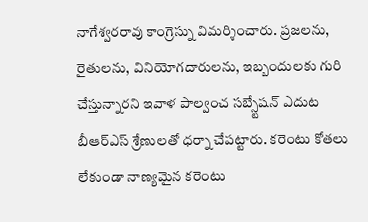నాగేశ్వరరావు కాంగ్రెస్ను విమర్శించారు. ప్రజలను, రైతులను, వినియోగదారులను, ఇబ్బందులకు గురి చేస్తున్నారని ఇవాళ పాల్వంచ సబ్స్టేషన్ ఎదుట బీఆర్ఎస్ శ్రేణులతో ధర్నా చేపట్టారు. కరెంటు కోతలు లేకుండా నాణ్యమైన కరెంటు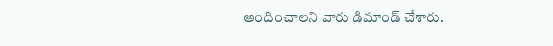అందించాలని వారు డిమాండ్ చేశారు.